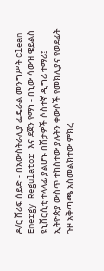ዶ/ር ሸሪፍ ሰይድ - በአውስትራሊያ ፌዴራል መንግሥት Clean Energy Regulator እና ደጀን የማነ - በኒው ሳውዝ ዌይልስ ዩኒቨርሲቲ ተላላፊ ያልሆኑ በሽታዎች ሶስተኛ ዲግሪ ተማሪ፤ ኢትዮጵያ ውስጥ ተከስተው ያሉትን ቀውሶች የመክሊያና የወደፊት ጉዞ አቅጣጫ አስመልክተው ምክረ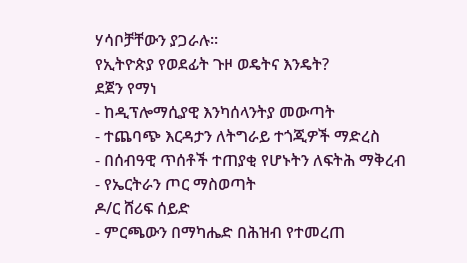ሃሳቦቻቸውን ያጋራሉ።
የኢትዮጵያ የወደፊት ጉዞ ወዴትና እንዴት?
ደጀን የማነ
- ከዲፕሎማሲያዊ እንካሰላንትያ መውጣት
- ተጨባጭ እርዳታን ለትግራይ ተጎጂዎች ማድረስ
- በሰብዓዊ ጥሰቶች ተጠያቂ የሆኑትን ለፍትሕ ማቅረብ
- የኤርትራን ጦር ማስወጣት
ዶ/ር ሸሪፍ ሰይድ
- ምርጫውን በማካሔድ በሕዝብ የተመረጠ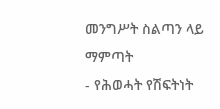መንግሥት ስልጣን ላይ ማምጣት
- የሕወሓት የሽፍትነት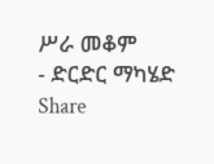ሥራ መቆም
- ድርድር ማካሄድ
Share